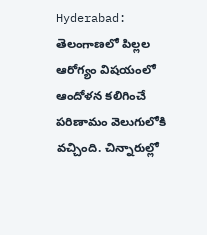Hyderabad: తెలంగాణలో పిల్లల ఆరోగ్యం విషయంలో ఆందోళన కలిగించే పరిణామం వెలుగులోకి వచ్చింది. చిన్నారుల్లో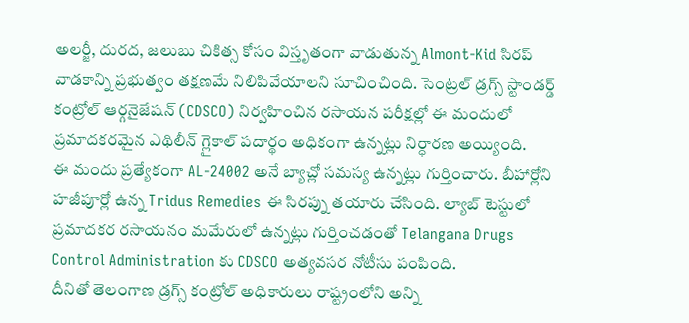అలర్జీ, దురద, జలుబు చికిత్స కోసం విస్తృతంగా వాడుతున్న Almont-Kid సిరప్ వాడకాన్ని ప్రభుత్వం తక్షణమే నిలిపివేయాలని సూచించింది. సెంట్రల్ డ్రగ్స్ స్టాండర్డ్ కంట్రోల్ ఆర్గనైజేషన్ (CDSCO) నిర్వహించిన రసాయన పరీక్షల్లో ఈ మందులో ప్రమాదకరమైన ఎథిలీన్ గ్లైకాల్ పదార్థం అధికంగా ఉన్నట్లు నిర్ధారణ అయ్యింది.
ఈ మందు ప్రత్యేకంగా AL-24002 అనే బ్యాచ్లో సమస్య ఉన్నట్లు గుర్తించారు. బీహార్లోని హజీపూర్లో ఉన్న Tridus Remedies ఈ సిరప్ను తయారు చేసింది. ల్యాబ్ టెస్టులో ప్రమాదకర రసాయనం మమేరులో ఉన్నట్లు గుర్తించడంతో Telangana Drugs Control Administration కు CDSCO అత్యవసర నోటీసు పంపింది.
దీనితో తెలంగాణ డ్రగ్స్ కంట్రోల్ అధికారులు రాష్ట్రంలోని అన్ని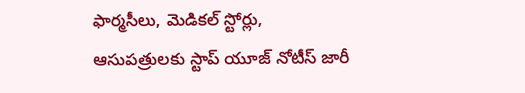ఫార్మసీలు, మెడికల్ స్టోర్లు, ఆసుపత్రులకు స్టాప్ యూజ్ నోటీస్ జారీ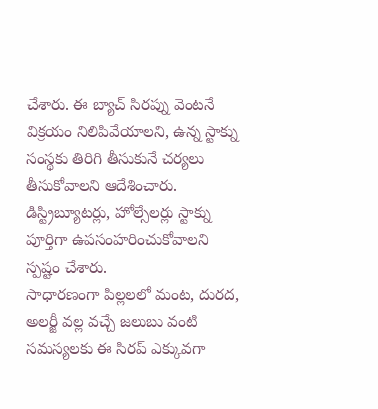చేశారు. ఈ బ్యాచ్ సిరప్ను వెంటనే విక్రయం నిలిపివేయాలని, ఉన్న స్టాక్ను సంస్థకు తిరిగి తీసుకునే చర్యలు తీసుకోవాలని ఆదేశించారు. డిస్ట్రిబ్యూటర్లు, హోల్సేలర్లు స్టాక్ను పూర్తిగా ఉపసంహరించుకోవాలని స్పష్టం చేశారు.
సాధారణంగా పిల్లలలో మంట, దురద, అలర్జీ వల్ల వచ్చే జలుబు వంటి సమస్యలకు ఈ సిరప్ ఎక్కువగా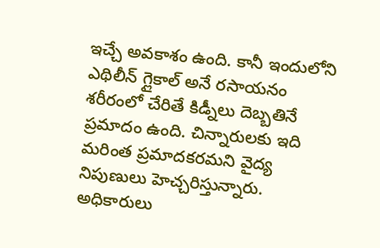ఇచ్చే అవకాశం ఉంది. కానీ ఇందులోని ఎథిలీన్ గ్లైకాల్ అనే రసాయనం శరీరంలో చేరితే కిడ్నీలు దెబ్బతినే ప్రమాదం ఉంది. చిన్నారులకు ఇది మరింత ప్రమాదకరమని వైద్య నిపుణులు హెచ్చరిస్తున్నారు.
అధికారులు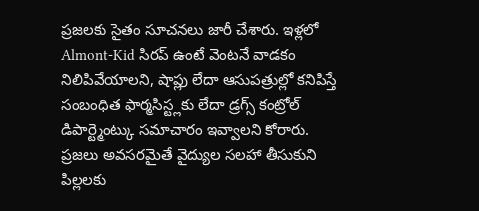ప్రజలకు సైతం సూచనలు జారీ చేశారు. ఇళ్లలో Almont-Kid సిరప్ ఉంటే వెంటనే వాడకం నిలిపివేయాలని, షాప్లు లేదా ఆసుపత్రుల్లో కనిపిస్తే సంబంధిత ఫార్మసిస్ట్లకు లేదా డ్రగ్స్ కంట్రోల్ డిపార్ట్మెంట్కు సమాచారం ఇవ్వాలని కోరారు. ప్రజలు అవసరమైతే వైద్యుల సలహా తీసుకుని పిల్లలకు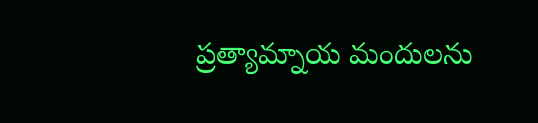ప్రత్యామ్నాయ మందులను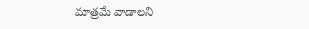మాత్రమే వాడాలని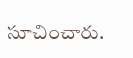సూచించారు.